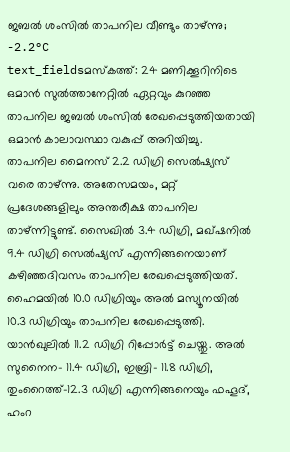ജബൽ ശംസിൽ താപനില വീണ്ടും താഴ്ന്നു; -2.2°C
text_fieldsമസ്കത്ത്: 24 മണിക്കൂറിനിടെ ഒമാൻ സുൽത്താനേറ്റിൽ ഏറ്റവും കുറഞ്ഞ താപനില ജബൽ ശംസിൽ രേഖപ്പെടുത്തിയതായി ഒമാൻ കാലാവസ്ഥാ വകുപ്പ് അറിയിച്ചു. താപനില മൈനസ് 2.2 ഡിഗ്രി സെൽഷ്യസ് വരെ താഴ്ന്നു. അതേസമയം, മറ്റ് പ്രദേശങ്ങളിലും അന്തരീക്ഷ താപനില താഴ്ന്നിട്ടുണ്ട്. സൈഖിൽ 3.4 ഡിഗ്രി, മഖ്ഷനിൽ 9.4 ഡിഗ്രി സെൽഷ്യസ് എന്നിങ്ങനെയാണ് കഴിഞ്ഞദിവസം താപനില രേഖപ്പെടുത്തിയത്. ഹൈമയിൽ 10.0 ഡിഗ്രിയും അൽ മസ്യൂനയിൽ 10.3 ഡിഗ്രിയും താപനില രേഖപ്പെടുത്തി.
യാൻഖുലിൽ 11.2 ഡിഗ്രി റിപ്പോർട്ട് ചെയ്തു. അൽ സുനൈന- 11.4 ഡിഗ്രി, ഇബ്രി- 11.8 ഡിഗ്രി, തുംറൈത്ത്-12.3 ഡിഗ്രി എന്നിങ്ങനെയും ഫഹൂദ്, ഹംറ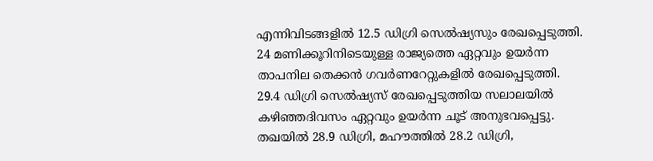എന്നിവിടങ്ങളിൽ 12.5 ഡിഗ്രി സെൽഷ്യസും രേഖപ്പെടുത്തി. 24 മണിക്കൂറിനിടെയുള്ള രാജ്യത്തെ ഏറ്റവും ഉയർന്ന താപനില തെക്കൻ ഗവർണറേറ്റുകളിൽ രേഖപ്പെടുത്തി. 29.4 ഡിഗ്രി സെൽഷ്യസ് രേഖപ്പെടുത്തിയ സലാലയിൽ കഴിഞ്ഞദിവസം ഏറ്റവും ഉയർന്ന ചൂട് അനുഭവപ്പെട്ടു. തഖയിൽ 28.9 ഡിഗ്രി, മഹൗത്തിൽ 28.2 ഡിഗ്രി,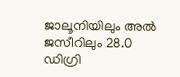ജാലൂനിയിലും അൽ ജസീറിലും 28.0 ഡിഗ്രി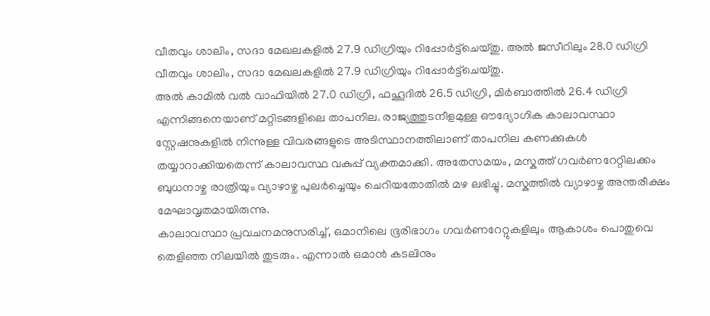വീതവും ശാലിം, സദാ മേഖലകളിൽ 27.9 ഡിഗ്രിയും റിപ്പോർട്ട്ചെയ്തു. അൽ ജസീറിലും 28.0 ഡിഗ്രി വീതവും ശാലിം, സദാ മേഖലകളിൽ 27.9 ഡിഗ്രിയും റിപ്പോർട്ട്ചെയ്തു.
അൽ കാമിൽ വൽ വാഫിയിൽ 27.0 ഡിഗ്രി, ഫഹൂദിൽ 26.5 ഡിഗ്രി, മിർബാത്തിൽ 26.4 ഡിഗ്രി എന്നിങ്ങനെയാണ് മറ്റിടങ്ങളിലെ താപനില. രാജ്യത്തുടനീളമുള്ള ഔദ്യോഗിക കാലാവസ്ഥാ സ്റ്റേഷനുകളിൽ നിന്നുള്ള വിവരങ്ങളുടെ അടിസ്ഥാനത്തിലാണ് താപനില കണക്കുകൾ തയ്യാറാക്കിയതെന്ന് കാലാവസ്ഥ വകുപ്പ് വ്യക്തമാക്കി. അതേസമയം, മസ്കത്ത് ഗവർണറേറ്റിലക്കം ബുധനാഴ്ച രാത്രിയും വ്യാഴാഴ്ച പുലർച്ചെയും ചെറിയതോതിൽ മഴ ലഭിച്ചു. മസ്കത്തിൽ വ്യാഴാഴ്ച അന്തരീക്ഷം മേഘാവൃതമായിരുന്നു.
കാലാവസ്ഥാ പ്രവചനമനുസരിച്ച്, ഒമാനിലെ ഭൂരിഭാഗം ഗവർണറേറ്റുകളിലും ആകാശം പൊതുവെ തെളിഞ്ഞ നിലയിൽ തുടരും. എന്നാൽ ഒമാൻ കടലിനും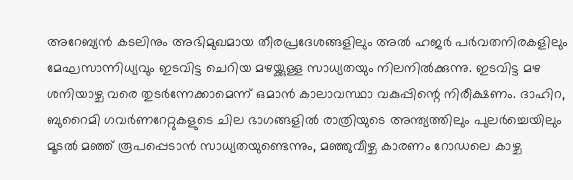അറേബ്യൻ കടലിനും അഭിമുഖമായ തീരപ്രദേശങ്ങളിലും അൽ ഹജർ പർവതനിരകളിലും മേഘസാന്നിധ്യവും ഇടവിട്ട ചെറിയ മഴയ്ക്കുള്ള സാധ്യതയും നിലനിൽക്കുന്നു. ഇടവിട്ട മഴ ശനിയാഴ്ച വരെ തുടർന്നേക്കാമെന്ന് ഒമാൻ കാലാവസ്ഥാ വകുപ്പിന്റെ നിരീക്ഷണം. ദാഹിറ, ബുറൈമി ഗവർണറേറ്റുകളുടെ ചില ഭാഗങ്ങളിൽ രാത്രിയുടെ അന്ത്യത്തിലും പുലർച്ചെയിലും മൂടൽ മഞ്ഞ് രൂപപ്പെടാൻ സാധ്യതയുണ്ടെന്നും, മഞ്ഞുവീഴ്ച കാരണം റോഡലെ കാഴ്ച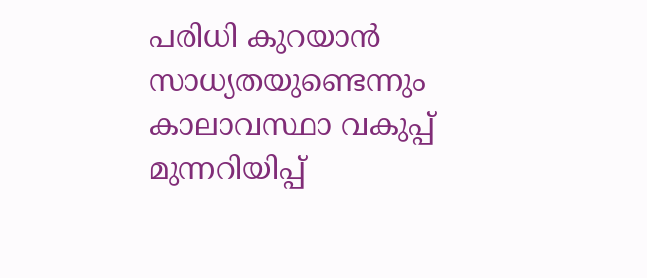പരിധി കുറയാൻ സാധ്യതയുണ്ടെന്നും കാലാവസ്ഥാ വകുപ്പ് മുന്നറിയിപ്പ്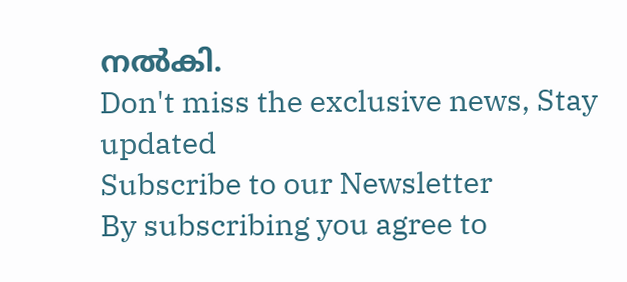നൽകി.
Don't miss the exclusive news, Stay updated
Subscribe to our Newsletter
By subscribing you agree to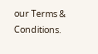our Terms & Conditions.